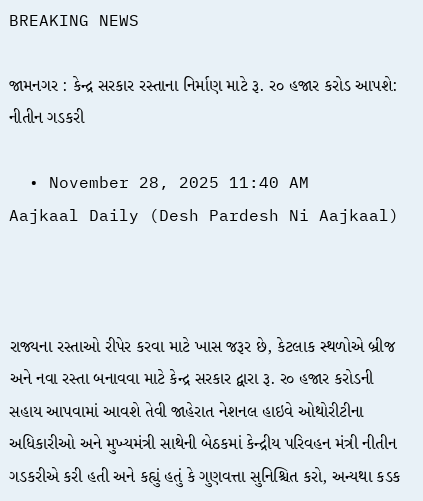BREAKING NEWS

જામનગર : કેન્દ્ર સરકાર રસ્તાના નિર્માણ માટે રૂ. ર૦ હજાર કરોડ આપશે: નીતીન ગડકરી

  • November 28, 2025 11:40 AM
Aajkaal Daily (Desh Pardesh Ni Aajkaal)



રાજ્યના રસ્તાઓ રીપેર કરવા માટે ખાસ જરૂર છે, કેટલાક સ્થળોએ બ્રીજ અને નવા રસ્તા બનાવવા માટે કેન્દ્ર સરકાર દ્વારા રૂ. ર૦ હજાર કરોડની સહાય આપવામાં આવશે તેવી જાહેરાત નેશનલ હાઇવે ઓથોરીટીના અધિકારીઓ અને મુખ્યમંત્રી સાથેની બેઠકમાં કેન્દ્રીય પરિવહન મંત્રી નીતીન ગડકરીએ કરી હતી અને કહ્યું હતું કે ગુણવત્તા સુનિશ્ચિત કરો, અન્યથા કડક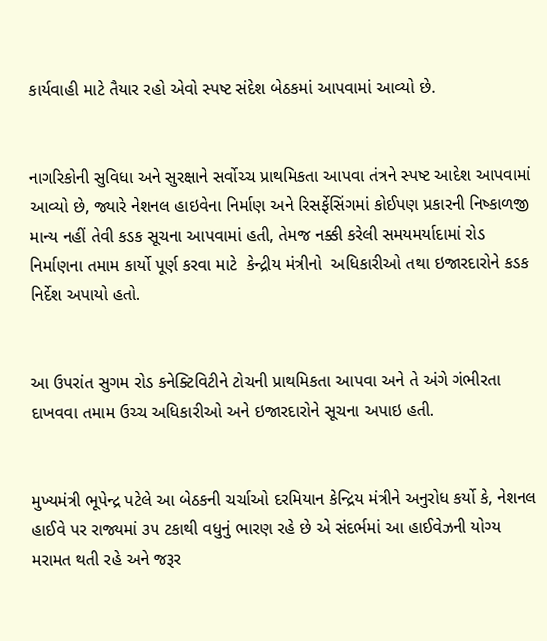કાર્યવાહી માટે તૈયાર રહો એવો સ્પષ્ટ સંદેશ બેઠકમાં આપવામાં આવ્યો છે.


નાગરિકોની સુવિધા અને સુરક્ષાને સર્વોચ્ચ પ્રાથમિકતા આપવા તંત્રને સ્પષ્ટ આદેશ આપવામાં આવ્યો છે, જ્યારે નેશનલ હાઇવેના નિર્માણ અને રિસર્ફેસિંગમાં કોઈપણ પ્રકારની નિષ્કાળજી માન્ય નહીં તેવી કડક સૂચના આપવામાં હતી, તેમજ નક્કી કરેલી સમયમર્યાદામાં રોડ નિર્માણના તમામ કાર્યો પૂર્ણ કરવા માટે  કેન્દ્રીય મંત્રીનો  અધિકારીઓ તથા ઇજારદારોને કડક નિર્દેશ અપાયો હતો.


આ ઉપરાંત સુગમ રોડ કનેક્ટિવિટીને ટોચની પ્રાથમિકતા આપવા અને તે અંગે ગંભીરતા દાખવવા તમામ ઉચ્ચ અધિકારીઓ અને ઇજારદારોને સૂચના અપાઇ હતી.


મુખ્યમંત્રી ભૂપેન્દ્ર પટેલે આ બેઠકની ચર્ચાઓ દરમિયાન કેન્દ્રિય મંત્રીને અનુરોધ કર્યો કે, નેશનલ હાઈવે પર રાજ્યમાં ૩૫ ટકાથી વધુનું ભારણ રહે છે એ સંદર્ભમાં આ હાઈવેઝની યોગ્ય મરામત થતી રહે અને જરૂર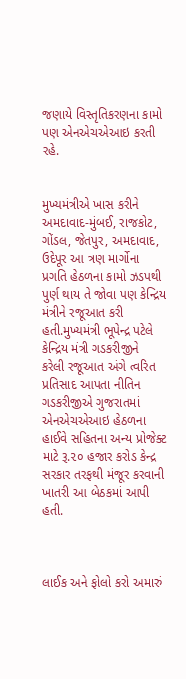જણાયે વિસ્તૃતિકરણના કામો પણ એનએચએઆઇ કરતી રહે.


મુખ્યમંત્રીએ ખાસ કરીને અમદાવાદ-મુંબઈ, રાજકોટ, ગોંડલ, જેતપુર, અમદાવાદ, ઉદેપૂર આ ત્રણ માર્ગોના પ્રગતિ હેઠળના કામો ઝડપથી પુર્ણ થાય તે જોવા પણ કેન્દ્રિય મંત્રીને રજૂઆત કરી હતી.મુખ્યમંત્રી ભૂપેન્દ્ર પટેલે કેન્દ્રિય મંત્રી ગડકરીજીને  કરેલી રજૂઆત અંગે ત્વરિત પ્રતિસાદ આપતા નીતિન ગડકરીજીએ ગુજરાતમાં એનએચએઆઇ હેઠળના હાઈવે સહિતના અન્ય પ્રોજેક્ટ માટે રૂ.૨૦ હજાર કરોડ કેન્દ્ર સરકાર તરફથી મંજૂર કરવાની ખાતરી આ બેઠકમાં આપી હતી.



લાઈક અને ફોલો કરો અમારું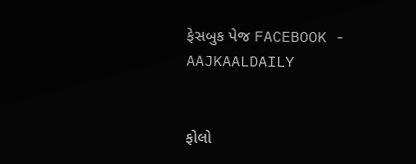ફેસબુક પેજ FACEBOOK - AAJKAALDAILY


ફોલો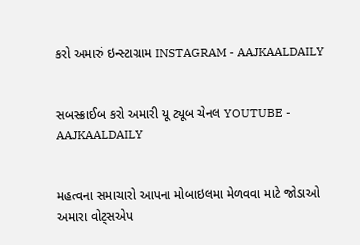કરો અમારું ઇન્સ્ટાગ્રામ INSTAGRAM - AAJKAALDAILY


સબસ્ક્રાઈબ કરો અમારી યૂ ટ્યૂબ ચેનલ YOUTUBE - AAJKAALDAILY


મહત્વના સમાચારો આપના મોબાઇલમા મેળવવા માટે જોડાઓ અમારા વોટ્સએપ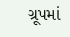ગ્રૂપમાં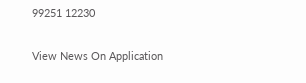99251 12230

View News On Application